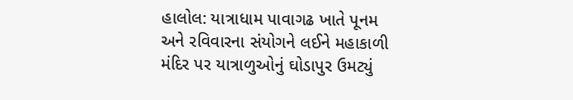હાલોલ: યાત્રાધામ પાવાગઢ ખાતે પૂનમ અને રવિવારના સંયોગને લઈને મહાકાળી મંદિર પર યાત્રાળુઓનું ઘોડાપુર ઉમટ્યું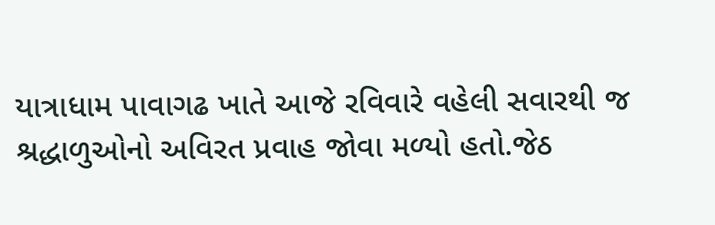યાત્રાધામ પાવાગઢ ખાતે આજે રવિવારે વહેલી સવારથી જ શ્રદ્ધાળુઓનો અવિરત પ્રવાહ જોવા મળ્યો હતો.જેઠ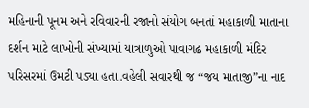મહિનાની પૂનમ અને રવિવારની રજાનો સંયોગ બનતાં મહાકાળી માતાના દર્શન માટે લાખોની સંખ્યામાં યાત્રાળુઓ પાવાગઢ મહાકાળી મંદિર પરિસરમાં ઉમટી પડ્યા હતા.વહેલી સવારથી જ “જય માતાજી”ના નાદ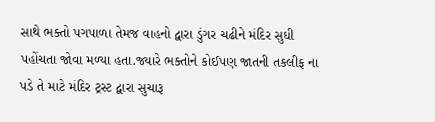સાથે ભક્તો પગપાળા તેમજ વાહનો દ્વારા ડુંગર ચઢીને મંદિર સુધી પહોંચતા જોવા મળ્યા હતા.જ્યારે ભક્તોને કોઈપણ જાતની તકલીફ ના પડે તે માટે મંદિર ટ્રસ્ટ દ્વારા સુચારૂ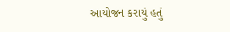આયોજન કરાયું હતું